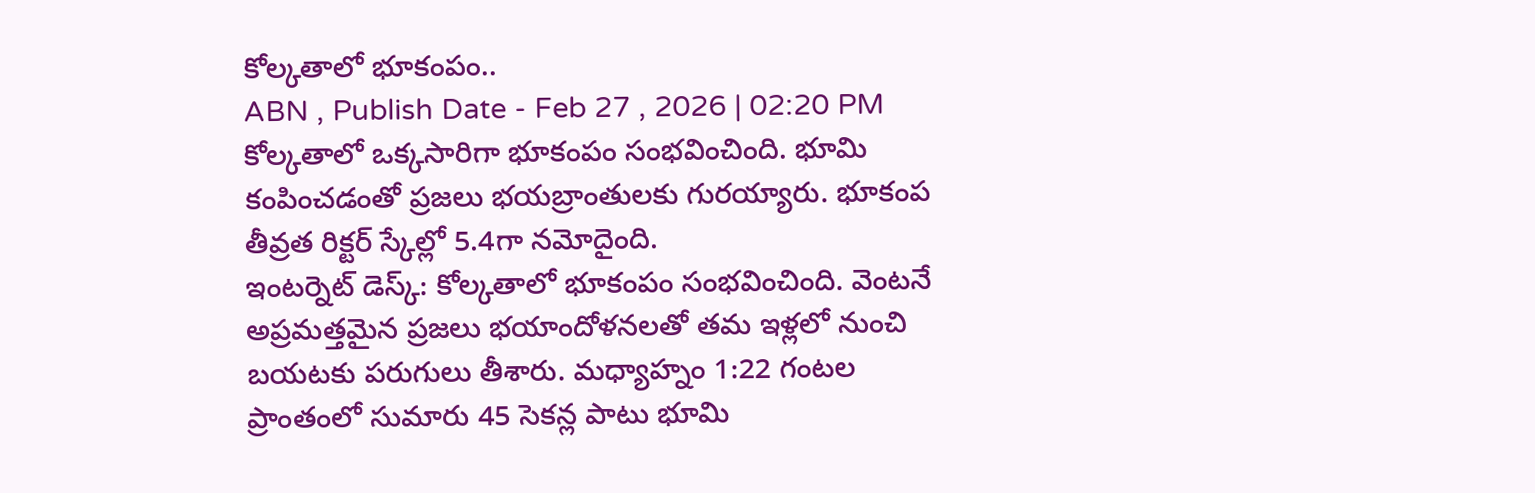కోల్కతాలో భూకంపం..
ABN , Publish Date - Feb 27 , 2026 | 02:20 PM
కోల్కతాలో ఒక్కసారిగా భూకంపం సంభవించింది. భూమి కంపించడంతో ప్రజలు భయబ్రాంతులకు గురయ్యారు. భూకంప తీవ్రత రిక్టర్ స్కేల్లో 5.4గా నమోదైంది.
ఇంటర్నెట్ డెస్క్: కోల్కతాలో భూకంపం సంభవించింది. వెంటనే అప్రమత్తమైన ప్రజలు భయాందోళనలతో తమ ఇళ్లలో నుంచి బయటకు పరుగులు తీశారు. మధ్యాహ్నం 1:22 గంటల ప్రాంతంలో సుమారు 45 సెకన్ల పాటు భూమి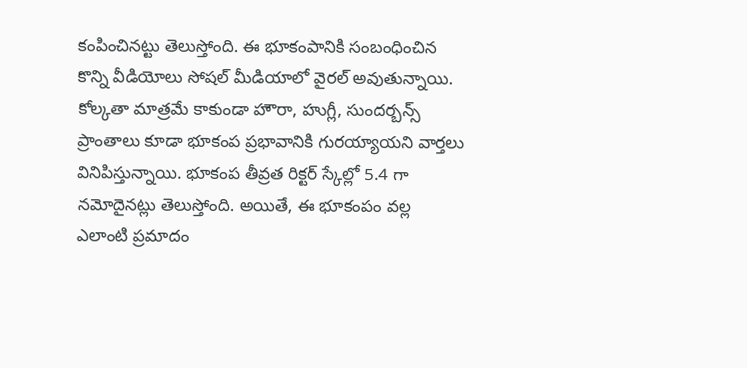కంపించినట్టు తెలుస్తోంది. ఈ భూకంపానికి సంబంధించిన కొన్ని వీడియోలు సోషల్ మీడియాలో వైరల్ అవుతున్నాయి.
కోల్కతా మాత్రమే కాకుండా హౌరా, హుగ్లీ, సుందర్బన్స్ ప్రాంతాలు కూడా భూకంప ప్రభావానికి గురయ్యాయని వార్తలు వినిపిస్తున్నాయి. భూకంప తీవ్రత రిక్టర్ స్కేల్లో 5.4 గా నమోదైనట్లు తెలుస్తోంది. అయితే, ఈ భూకంపం వల్ల ఎలాంటి ప్రమాదం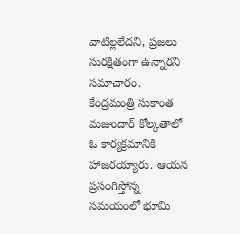వాటిల్లలేదని, ప్రజలు సురక్షితంగా ఉన్నారని సమాచారం.
కేంద్రమంత్రి సుకాంత మజుందార్ కోల్కతాలో ఓ కార్యక్రమానికి హాజరయ్యారు. ఆయన ప్రసంగిస్తోన్న సమయంలో భూమి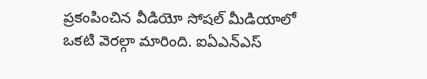ప్రకంపించిన వీడియో సోషల్ మీడియాలో ఒకటి వెరల్గా మారింది. ఐఏఎన్ఎస్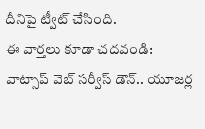దీనిపై ట్వీట్ చేసింది.
ఈ వార్తలు కూడా చదవండి:
వాట్సాప్ వెబ్ సర్వీస్ డౌన్.. యూజర్ల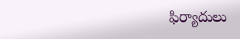ఫిర్యాదులు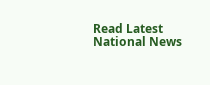Read Latest National News